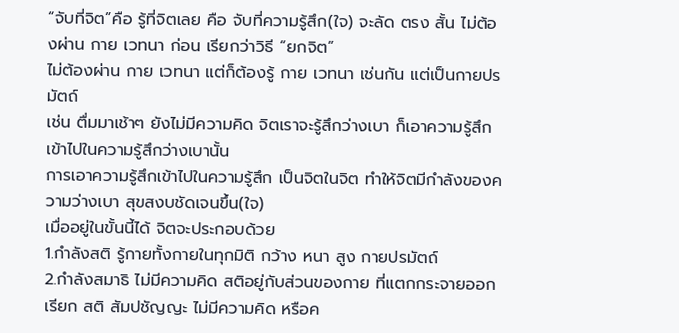“จับที่จิต”คือ รู้ที่จิตเลย คือ จับที่ความรู้สึก(ใจ) จะลัด ตรง สั้น ไม่ต้องผ่าน กาย เวทนา ก่อน เรียกว่าวิธี “ยกจิต”
ไม่ต้องผ่าน กาย เวทนา แต่ก็ต้องรู้ กาย เวทนา เช่นกัน แต่เป็นกายปรมัตถ์
เช่น ตื่มมาเช้าๆ ยังไม่มีความคิด จิตเราจะรู้สึกว่างเบา ก็เอาความรู้สึกเข้าไปในความรู้สึกว่างเบานั้น
การเอาความรู้สึกเข้าไปในความรู้สึก เป็นจิตในจิต ทำให้จิตมีกำลังของความว่างเบา สุขสงบชัดเจนขึ้น(ใจ)
เมื่ออยู่ในขั้นนี้ได้ จิตจะประกอบด้วย
1.กำลังสติ รู้กายทั้งกายในทุกมิติ กว้าง หนา สูง กายปรมัตถ์
2.กำลังสมาธิ ไม่มีความคิด สติอยู่กับส่วนของกาย ที่แตกกระจายออก เรียก สติ สัมปชัญญะ ไม่มีความคิด หรือค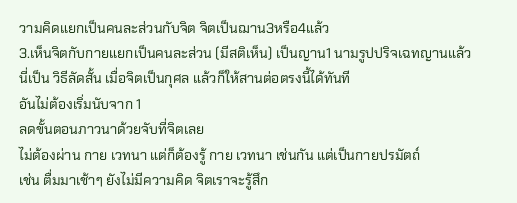วามคิดแยกเป็นคนละส่วนกับจิต จิตเป็นฌาน3หรือ4แล้ว
3.เห็นจิตกับกายแยกเป็นคนละส่วน (มีสติเห็น) เป็นญาน1 นามรูปปริจเฉทญานแล้ว
นี่เป็น วิธีลัดสั้น เมื่อจิตเป็นกุศล แล้วก็ให้สานต่อตรงนี้ได้ทันที
อันไม่ต้องเริ่มนับจาก 1
ลดขั้นตอนภาวนาด้วยจับที่จิตเลย
ไม่ต้องผ่าน กาย เวทนา แต่ก็ต้องรู้ กาย เวทนา เช่นกัน แต่เป็นกายปรมัตถ์
เช่น ตื่มมาเช้าๆ ยังไม่มีความคิด จิตเราจะรู้สึก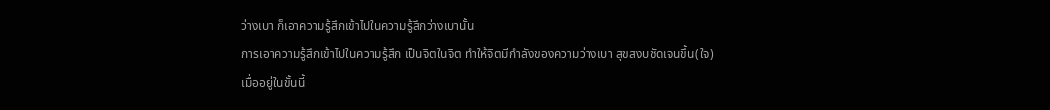ว่างเบา ก็เอาความรู้สึกเข้าไปในความรู้สึกว่างเบานั้น
การเอาความรู้สึกเข้าไปในความรู้สึก เป็นจิตในจิต ทำให้จิตมีกำลังของความว่างเบา สุขสงบชัดเจนขึ้น(ใจ)
เมื่ออยู่ในขั้นนี้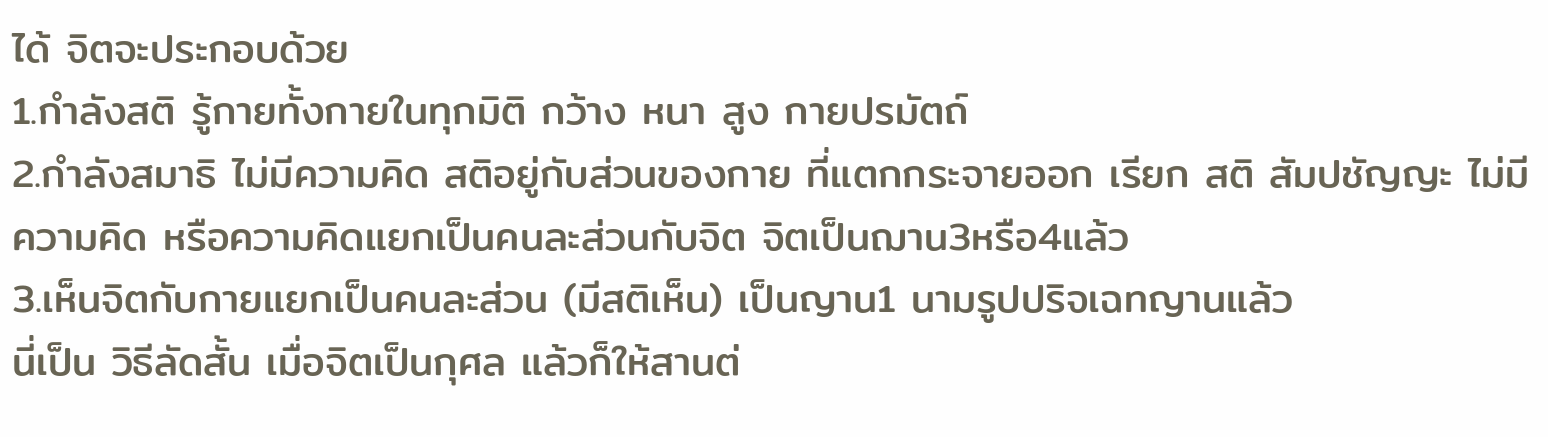ได้ จิตจะประกอบด้วย
1.กำลังสติ รู้กายทั้งกายในทุกมิติ กว้าง หนา สูง กายปรมัตถ์
2.กำลังสมาธิ ไม่มีความคิด สติอยู่กับส่วนของกาย ที่แตกกระจายออก เรียก สติ สัมปชัญญะ ไม่มีความคิด หรือความคิดแยกเป็นคนละส่วนกับจิต จิตเป็นฌาน3หรือ4แล้ว
3.เห็นจิตกับกายแยกเป็นคนละส่วน (มีสติเห็น) เป็นญาน1 นามรูปปริจเฉทญานแล้ว
นี่เป็น วิธีลัดสั้น เมื่อจิตเป็นกุศล แล้วก็ให้สานต่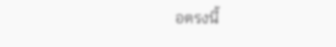อตรงนี้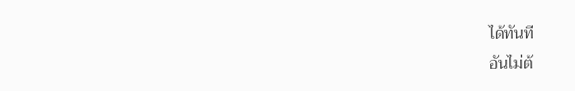ได้ทันที
อันไม่ต้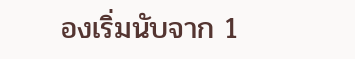องเริ่มนับจาก 1